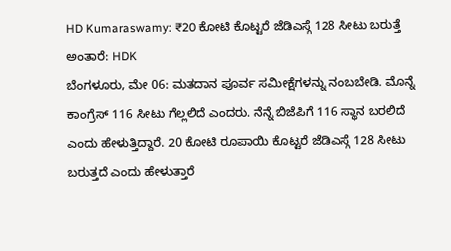HD Kumaraswamy: ₹20 ಕೋಟಿ ಕೊಟ್ಟರೆ ಜೆಡಿಎಸ್ಗೆ 128 ಸೀಟು ಬರುತ್ತೆ ಅಂತಾರೆ: HDK
ಬೆಂಗಳೂರು, ಮೇ 06: ಮತದಾನ ಪೂರ್ವ ಸಮೀಕ್ಷೆಗಳನ್ನು ನಂಬಬೇಡಿ. ಮೊನ್ನೆ ಕಾಂಗ್ರೆಸ್ 116 ಸೀಟು ಗೆಲ್ಲಲಿದೆ ಎಂದರು. ನೆನ್ನೆ ಬಿಜೆಪಿಗೆ 116 ಸ್ಥಾನ ಬರಲಿದೆ ಎಂದು ಹೇಳುತ್ತಿದ್ದಾರೆ. 20 ಕೋಟಿ ರೂಪಾಯಿ ಕೊಟ್ಟರೆ ಜೆಡಿಎಸ್ಗೆ 128 ಸೀಟು ಬರುತ್ತದೆ ಎಂದು ಹೇಳುತ್ತಾರೆ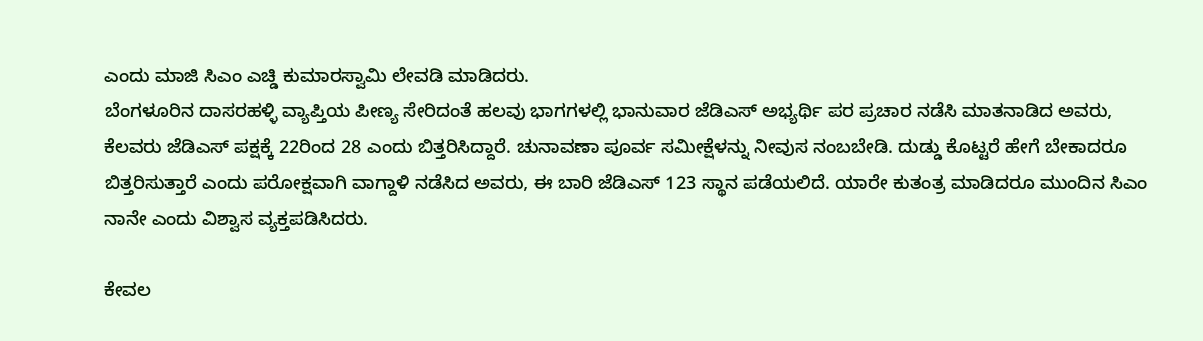ಎಂದು ಮಾಜಿ ಸಿಎಂ ಎಚ್ಡಿ ಕುಮಾರಸ್ವಾಮಿ ಲೇವಡಿ ಮಾಡಿದರು.
ಬೆಂಗಳೂರಿನ ದಾಸರಹಳ್ಳಿ ವ್ಯಾಪ್ತಿಯ ಪೀಣ್ಯ ಸೇರಿದಂತೆ ಹಲವು ಭಾಗಗಳಲ್ಲಿ ಭಾನುವಾರ ಜೆಡಿಎಸ್ ಅಭ್ಯರ್ಥಿ ಪರ ಪ್ರಚಾರ ನಡೆಸಿ ಮಾತನಾಡಿದ ಅವರು, ಕೆಲವರು ಜೆಡಿಎಸ್ ಪಕ್ಷಕ್ಕೆ 22ರಿಂದ 28 ಎಂದು ಬಿತ್ತರಿಸಿದ್ದಾರೆ. ಚುನಾವಣಾ ಪೂರ್ವ ಸಮೀಕ್ಷೆಳನ್ನು ನೀವುಸ ನಂಬಬೇಡಿ. ದುಡ್ಡು ಕೊಟ್ಟರೆ ಹೇಗೆ ಬೇಕಾದರೂ ಬಿತ್ತರಿಸುತ್ತಾರೆ ಎಂದು ಪರೋಕ್ಷವಾಗಿ ವಾಗ್ದಾಳಿ ನಡೆಸಿದ ಅವರು, ಈ ಬಾರಿ ಜೆಡಿಎಸ್ 123 ಸ್ಥಾನ ಪಡೆಯಲಿದೆ. ಯಾರೇ ಕುತಂತ್ರ ಮಾಡಿದರೂ ಮುಂದಿನ ಸಿಎಂ ನಾನೇ ಎಂದು ವಿಶ್ವಾಸ ವ್ಯಕ್ತಪಡಿಸಿದರು.

ಕೇವಲ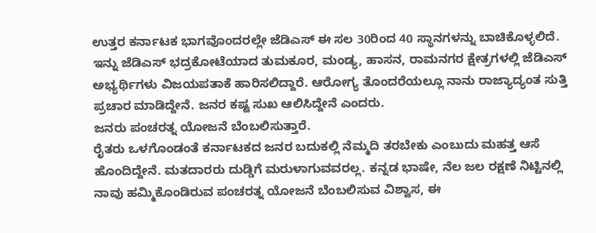ಉತ್ತರ ಕರ್ನಾಟಕ ಭಾಗವೊಂದರಲ್ಲೇ ಜೆಡಿಎಸ್ ಈ ಸಲ 30ರಿಂದ 40 ಸ್ಥಾನಗಳನ್ನು ಬಾಚಿಕೊಳ್ಳಲಿದೆ. ಇನ್ನು ಜೆಡಿಎಸ್ ಭದ್ರಕೋಟೆಯಾದ ತುಮಕೂರ, ಮಂಡ್ಯ, ಹಾಸನ, ರಾಮನಗರ ಕ್ಷೇತ್ರಗಳಲ್ಲಿ ಜೆಡಿಎಸ್ ಅಭ್ಯರ್ಥಿಗಳು ವಿಜಯಪತಾಕೆ ಹಾರಿಸಲಿದ್ದಾರೆ. ಆರೋಗ್ಯ ತೊಂದರೆಯಲ್ಲೂ ನಾನು ರಾಜ್ಯಾದ್ಯಂತ ಸುತ್ತಿ ಪ್ರಚಾರ ಮಾಡಿದ್ದೇನೆ. ಜನರ ಕಷ್ಟ ಸುಖ ಆಲಿಸಿದ್ದೇನೆ ಎಂದರು.
ಜನರು ಪಂಚರತ್ನ ಯೋಜನೆ ಬೆಂಬಲಿಸುತ್ತಾರೆ.
ರೈತರು ಒಳಗೊಂಡಂತೆ ಕರ್ನಾಟಕದ ಜನರ ಬದುಕಲ್ಲಿ ನೆಮ್ಮದಿ ತರಬೇಕು ಎಂಬುದು ಮಹತ್ತ ಆಸೆ ಹೊಂದಿದ್ದೇನೆ. ಮತದಾರರು ದುಡ್ಡಿಗೆ ಮರುಳಾಗುವವರಲ್ಲ. ಕನ್ನಡ ಭಾಷೇ, ನೆಲ ಜಲ ರಕ್ಷಣೆ ನಿಟ್ಟಿನಲ್ಲಿ ನಾವು ಹಮ್ಮಿಕೊಂಡಿರುವ ಪಂಚರತ್ನ ಯೋಜನೆ ಬೆಂಬಲಿಸುವ ವಿಶ್ವಾಸ, ಈ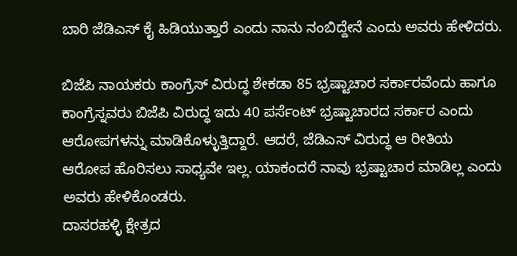ಬಾರಿ ಜೆಡಿಎಸ್ ಕೈ ಹಿಡಿಯುತ್ತಾರೆ ಎಂದು ನಾನು ನಂಬಿದ್ದೇನೆ ಎಂದು ಅವರು ಹೇಳಿದರು.

ಬಿಜೆಪಿ ನಾಯಕರು ಕಾಂಗ್ರೆಸ್ ವಿರುದ್ಧ ಶೇಕಡಾ 85 ಭ್ರಷ್ಟಾಚಾರ ಸರ್ಕಾರವೆಂದು ಹಾಗೂ ಕಾಂಗ್ರೆಸ್ನವರು ಬಿಜೆಪಿ ವಿರುದ್ಧ ಇದು 40 ಪರ್ಸೆಂಟ್ ಭ್ರಷ್ಟಾಚಾರದ ಸರ್ಕಾರ ಎಂದು ಆರೋಪಗಳನ್ನು ಮಾಡಿಕೊಳ್ಳುತ್ತಿದ್ದಾರೆ. ಆದರೆ, ಜೆಡಿಎಸ್ ವಿರುದ್ಧ ಆ ರೀತಿಯ ಆರೋಪ ಹೊರಿಸಲು ಸಾಧ್ಯವೇ ಇಲ್ಲ. ಯಾಕಂದರೆ ನಾವು ಭ್ರಷ್ಟಾಚಾರ ಮಾಡಿಲ್ಲ ಎಂದು ಅವರು ಹೇಳಿಕೊಂಡರು.
ದಾಸರಹಳ್ಳಿ ಕ್ಷೇತ್ರದ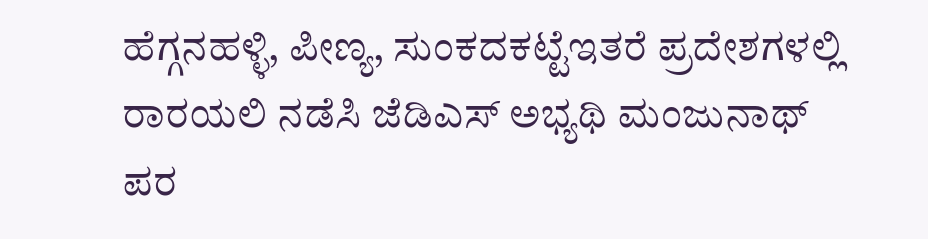ಹೆಗ್ಗನಹಳ್ಳಿ, ಪೀಣ್ಯ, ಸುಂಕದಕಟ್ಟೆಇತರೆ ಪ್ರದೇಶಗಳಲ್ಲಿ ರಾರಯಲಿ ನಡೆಸಿ ಜೆಡಿಎಸ್ ಅಭ್ಯಥಿ ಮಂಜುನಾಥ್ ಪರ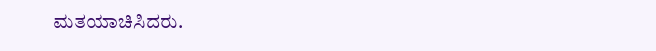ಮತಯಾಚಿಸಿದರು.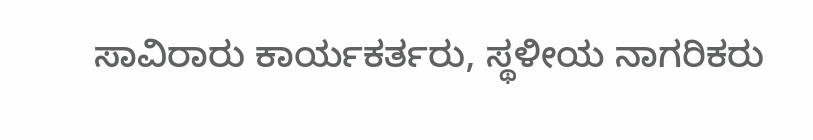ಸಾವಿರಾರು ಕಾರ್ಯಕರ್ತರು, ಸ್ಥಳೀಯ ನಾಗರಿಕರು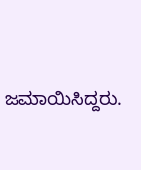ಜಮಾಯಿಸಿದ್ದರು.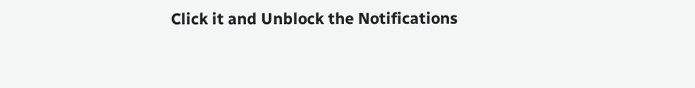Click it and Unblock the Notifications